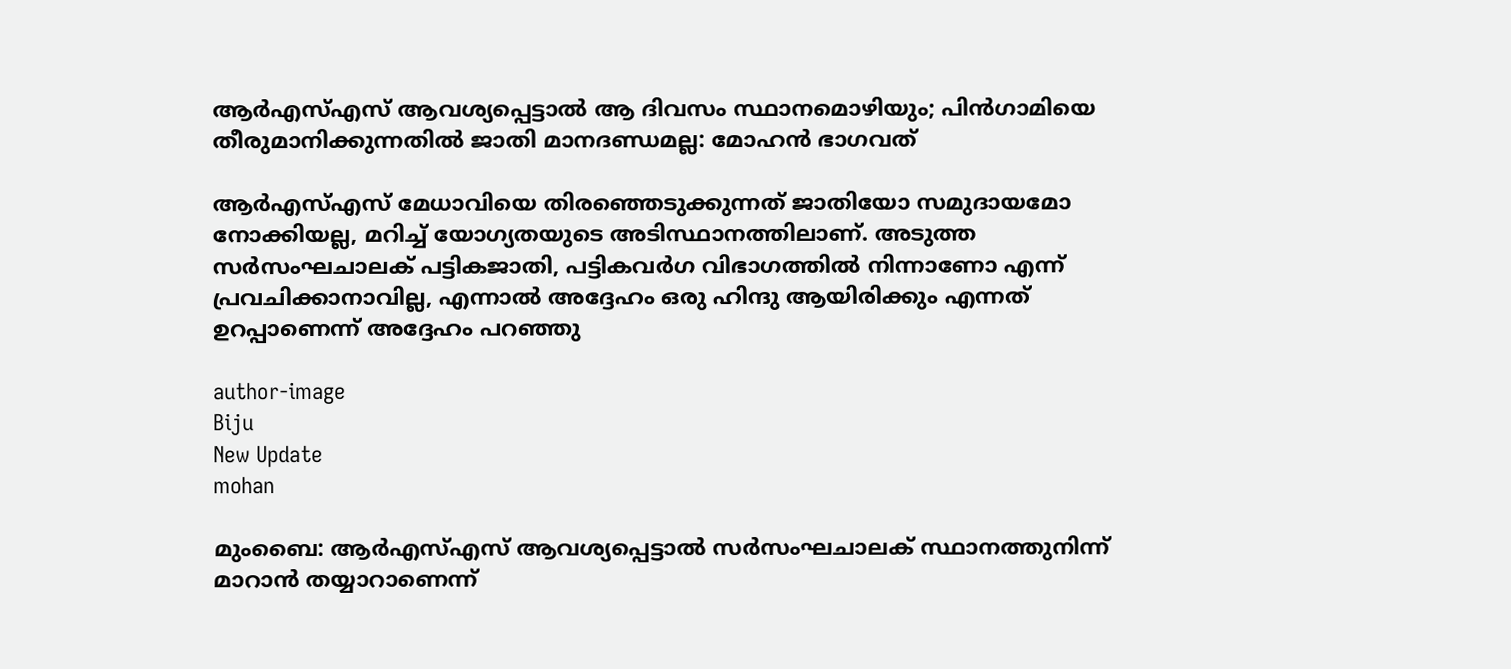ആര്‍എസ്എസ് ആവശ്യപ്പെട്ടാല്‍ ആ ദിവസം സ്ഥാനമൊഴിയും; പിന്‍ഗാമിയെ തീരുമാനിക്കുന്നതില്‍ ജാതി മാനദണ്ഡമല്ല: മോഹന്‍ ഭാഗവത്

ആര്‍എസ്എസ് മേധാവിയെ തിരഞ്ഞെടുക്കുന്നത് ജാതിയോ സമുദായമോ നോക്കിയല്ല, മറിച്ച് യോഗ്യതയുടെ അടിസ്ഥാനത്തിലാണ്. അടുത്ത സര്‍സംഘചാലക് പട്ടികജാതി, പട്ടികവര്‍ഗ വിഭാഗത്തില്‍ നിന്നാണോ എന്ന് പ്രവചിക്കാനാവില്ല, എന്നാല്‍ അദ്ദേഹം ഒരു ഹിന്ദു ആയിരിക്കും എന്നത് ഉറപ്പാണെന്ന് അദ്ദേഹം പറഞ്ഞു

author-image
Biju
New Update
mohan

മുംബൈ: ആര്‍എസ്എസ് ആവശ്യപ്പെട്ടാല്‍ സര്‍സംഘചാലക് സ്ഥാനത്തുനിന്ന് മാറാന്‍ തയ്യാറാണെന്ന്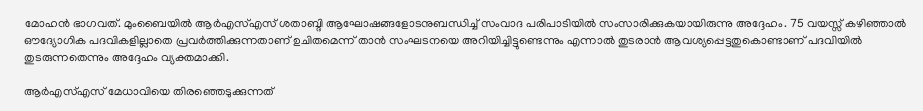മോഹന്‍ ഭാഗവത്. മുംബൈയില്‍ ആര്‍എസ്എസ് ശതാബ്ദി ആഘോഷങ്ങളോടനുബന്ധിച്ച് സംവാദ പരിപാടിയില്‍ സംസാരിക്കുകയായിരുന്നു അദ്ദേഹം. 75 വയസ്സ് കഴിഞ്ഞാല്‍ ഔദ്യോഗിക പദവികളില്ലാതെ പ്രവര്‍ത്തിക്കുന്നതാണ് ഉചിതമെന്ന് താന്‍ സംഘടനയെ അറിയിച്ചിട്ടുണ്ടെന്നും എന്നാല്‍ തുടരാന്‍ ആവശ്യപ്പെട്ടതുകൊണ്ടാണ് പദവിയില്‍ തുടരുന്നതെന്നും അദ്ദേഹം വ്യക്തമാക്കി.

ആര്‍എസ്എസ് മേധാവിയെ തിരഞ്ഞെടുക്കുന്നത്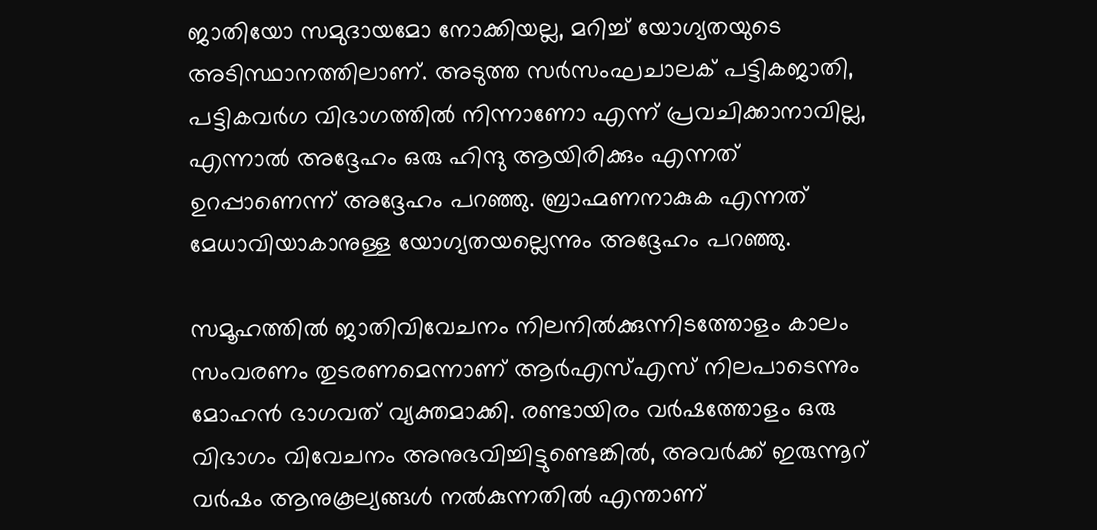ജാതിയോ സമുദായമോ നോക്കിയല്ല, മറിച്ച് യോഗ്യതയുടെ അടിസ്ഥാനത്തിലാണ്. അടുത്ത സര്‍സംഘചാലക് പട്ടികജാതി, പട്ടികവര്‍ഗ വിഭാഗത്തില്‍ നിന്നാണോ എന്ന് പ്രവചിക്കാനാവില്ല, എന്നാല്‍ അദ്ദേഹം ഒരു ഹിന്ദു ആയിരിക്കും എന്നത് ഉറപ്പാണെന്ന് അദ്ദേഹം പറഞ്ഞു. ബ്രാഹ്മണനാകുക എന്നത് മേധാവിയാകാനുള്ള യോഗ്യതയല്ലെന്നും അദ്ദേഹം പറഞ്ഞു.

സമൂഹത്തില്‍ ജാതിവിവേചനം നിലനില്‍ക്കുന്നിടത്തോളം കാലം സംവരണം തുടരണമെന്നാണ് ആര്‍എസ്എസ് നിലപാടെന്നും മോഹന്‍ ഭാഗവത് വ്യക്തമാക്കി. രണ്ടായിരം വര്‍ഷത്തോളം ഒരു വിഭാഗം വിവേചനം അനുഭവിച്ചിട്ടുണ്ടെങ്കില്‍, അവര്‍ക്ക് ഇരുന്നൂറ് വര്‍ഷം ആനുകൂല്യങ്ങള്‍ നല്‍കുന്നതില്‍ എന്താണ്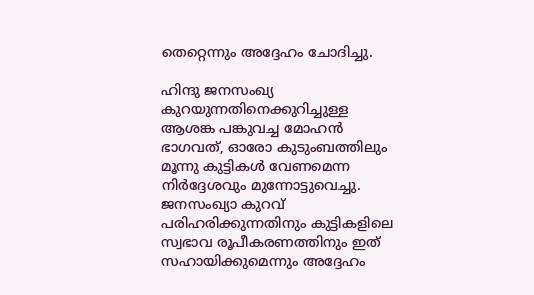തെറ്റെന്നും അദ്ദേഹം ചോദിച്ചു.

ഹിന്ദു ജനസംഖ്യ കുറയുന്നതിനെക്കുറിച്ചുള്ള ആശങ്ക പങ്കുവച്ച മോഹന്‍ ഭാഗവത്, ഓരോ കുടുംബത്തിലും മൂന്നു കുട്ടികള്‍ വേണമെന്ന നിര്‍ദ്ദേശവും മുന്നോട്ടുവെച്ചു. ജനസംഖ്യാ കുറവ് പരിഹരിക്കുന്നതിനും കുട്ടികളിലെ സ്വഭാവ രൂപീകരണത്തിനും ഇത് സഹായിക്കുമെന്നും അദ്ദേഹം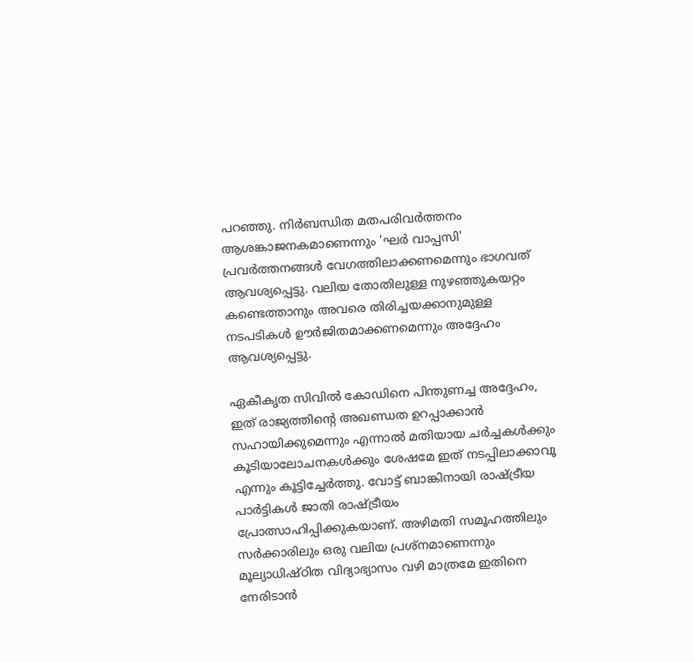പറഞ്ഞു. നിര്‍ബന്ധിത മതപരിവര്‍ത്തനം ആശങ്കാജനകമാണെന്നും 'ഘര്‍ വാപ്പസി' പ്രവര്‍ത്തനങ്ങള്‍ വേഗത്തിലാക്കണമെന്നും ഭാഗവത് ആവശ്യപ്പെട്ടു. വലിയ തോതിലുള്ള നുഴഞ്ഞുകയറ്റം കണ്ടെത്താനും അവരെ തിരിച്ചയക്കാനുമുള്ള നടപടികള്‍ ഊര്‍ജിതമാക്കണമെന്നും അദ്ദേഹം ആവശ്യപ്പെട്ടു.

ഏകീകൃത സിവില്‍ കോഡിനെ പിന്തുണച്ച അദ്ദേഹം, ഇത് രാജ്യത്തിന്റെ അഖണ്ഡത ഉറപ്പാക്കാന്‍ സഹായിക്കുമെന്നും എന്നാല്‍ മതിയായ ചര്‍ച്ചകള്‍ക്കും കൂടിയാലോചനകള്‍ക്കും ശേഷമേ ഇത് നടപ്പിലാക്കാവൂ എന്നും കൂട്ടിച്ചേര്‍ത്തു. വോട്ട് ബാങ്കിനായി രാഷ്ട്രീയ പാര്‍ട്ടികള്‍ ജാതി രാഷ്ട്രീയം പ്രോത്സാഹിപ്പിക്കുകയാണ്. അഴിമതി സമൂഹത്തിലും സര്‍ക്കാരിലും ഒരു വലിയ പ്രശ്‌നമാണെന്നും മൂല്യാധിഷ്ഠിത വിദ്യാഭ്യാസം വഴി മാത്രമേ ഇതിനെ നേരിടാന്‍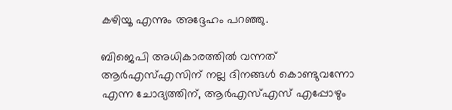കഴിയൂ എന്നും അദ്ദേഹം പറഞ്ഞു.

ബിജെപി അധികാരത്തില്‍ വന്നത് ആര്‍എസ്എസിന് നല്ല ദിനങ്ങള്‍ കൊണ്ടുവന്നോ എന്ന ചോദ്യത്തിന്, ആര്‍എസ്എസ് എപ്പോഴും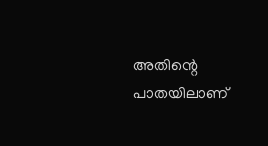അതിന്റെ പാതയിലാണ്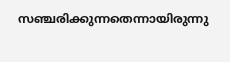സഞ്ചരിക്കുന്നതെന്നായിരുന്നു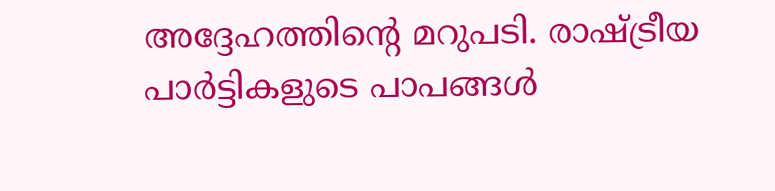അദ്ദേഹത്തിന്റെ മറുപടി. രാഷ്ട്രീയ പാര്‍ട്ടികളുടെ പാപങ്ങള്‍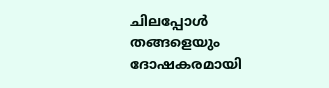ചിലപ്പോള്‍ തങ്ങളെയും ദോഷകരമായി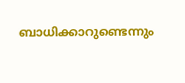ബാധിക്കാറുണ്ടെന്നും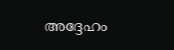അദ്ദേഹം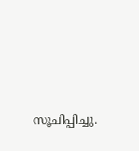സൂചിപ്പിച്ചു.